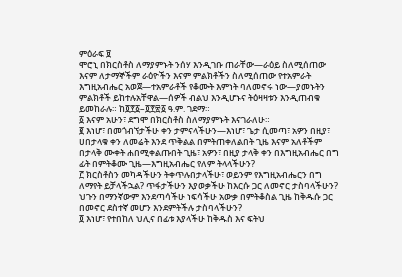ምዕራፍ ፱
ሞሮኒ በክርስቶስ ለማያምኑት ንሰሃ እንዲገቡ ጠራቸው—ራዕይ ስለሚሰጠው እናም ለታማኞችም ራዕዮችን እናም ምልክቶችን ስለሚሰጠው የተአምራት እግዚአብሔር አወጀ—ተአምራቶች የቆሙት እምነት ባለመኖሩ ነው—ያመኑትን ምልክቶች ይከተሉአቸዋል—ሰዎች ብልህ እንዲሆኑና ትዕዛዛቱን እንዲጠብቁ ይመከራሉ። ከ፬፻፩–፬፻፳፩ ዓ.ም. ገደማ።
፩ እናም አሁን፣ ደግሞ በክርስቶስ ስለማያምኑት እናገራለሁ።
፪ እነሆ፣ በመጎብኘታችሁ ቀን ታምናላችሁን—እነሆ፣ ጌታ ሲመጣ፣ አዎን በዚያ፣ ሀበታላቁ ቀን ለመሬት እንደ ጥቅልል በምትጠቀለልበት ጊዜ እናም አለቶችም በታላቅ ሙቀት ሐበሚቀልጡበት ጊዜ፣ አዎን፣ በዚያ ታላቅ ቀን በእግዚአብሔር በግ ፊት በምትቆሙ ጊዜ—እግዚአብሔር የለም ትላላችሁን?
፫ ክርስቶስን መካዳችሁን ትቀጥሉበታላችሁ፣ ወይንም የእግዚአብሔርን በግ ለማየት ይቻላችኋል? ጥፋታችሁን እያወቃችሁ ከእርሱ ጋር ለመኖር ታስባላችሁን? ህጉን በማንኛውም እንደጣሳችሁ ነፍሳችሁ አውቃ በምትቆስል ጊዜ ከቅዱሱ ጋር በመኖር ደስተኛ መሆን እንደምትችሉ ታስባላችሁን?
፬ እነሆ፣ የተበከለ ህሊና በፊቱ እያላችሁ ከቅዱስ እና ፍትህ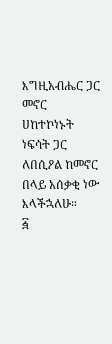እግዚአብሔር ጋር መኖር ሀከተኮነኑት ነፍሳት ጋር ለበሲዖል ከመኖር በላይ አሰቃቂ ነው እላችኋለሁ።
፭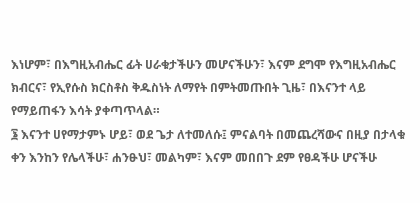እነሆም፣ በእግዚአብሔር ፊት ሀራቁታችሁን መሆናችሁን፣ እናም ደግሞ የእግዚአብሔር ክብርና፣ የኢየሱስ ክርስቶስ ቅዱስነት ለማየት በምትመጡበት ጊዜ፣ በእናንተ ላይ የማይጠፋን እሳት ያቀጣጥላል።
፮ እናንተ ሀየማታምኑ ሆይ፣ ወደ ጌታ ለተመለሱ፤ ምናልባት በመጨረሻውና በዚያ በታላቁ ቀን እንከን የሌላችሁ፣ ሐንፁህ፣ መልካም፣ እናም መበበጉ ደም የፀዳችሁ ሆናችሁ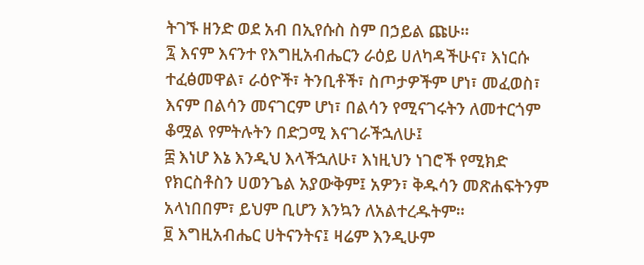ትገኙ ዘንድ ወደ አብ በኢየሱስ ስም በኃይል ጩሁ።
፯ እናም እናንተ የእግዚአብሔርን ራዕይ ሀለካዳችሁና፣ እነርሱ ተፈፅመዋል፣ ራዕዮች፣ ትንቢቶች፣ ስጦታዎችም ሆነ፣ መፈወስ፣ እናም በልሳን መናገርም ሆነ፣ በልሳን የሚናገሩትን ለመተርጎም ቆሟል የምትሉትን በድጋሚ እናገራችኋለሁ፤
፰ እነሆ እኔ እንዲህ እላችኋለሁ፣ እነዚህን ነገሮች የሚክድ የክርስቶስን ሀወንጌል አያውቅም፤ አዎን፣ ቅዱሳን መጽሐፍትንም አላነበበም፣ ይህም ቢሆን እንኳን ለአልተረዱትም።
፱ እግዚአብሔር ሀትናንትና፤ ዛሬም እንዲሁም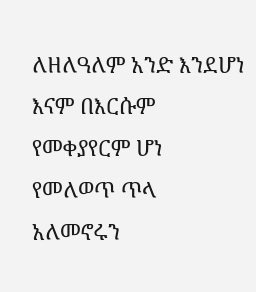ለዘለዓለም አንድ እንደሆነ እናም በእርሱም የመቀያየርም ሆነ የመለወጥ ጥላ አለመኖሩን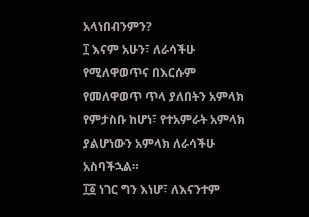አላነበብንምን?
፲ እናም አሁን፣ ለራሳችሁ የሚለዋወጥና በእርሱም የመለዋወጥ ጥላ ያለበትን አምላክ የምታስቡ ከሆነ፣ የተአምራት አምላክ ያልሆነውን አምላክ ለራሳችሁ አስባችኋል።
፲፩ ነገር ግን እነሆ፣ ለእናንተም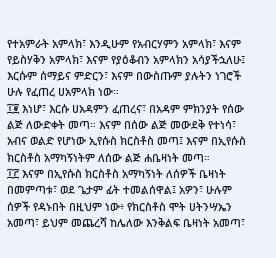የተአምራት አምላክ፣ እንዲሁም የአብርሃምን አምላክ፣ እናም የይስሃቅን አምላክ፣ እናም የያዕቆብን አምላክን አሳያችኋለሁ፤ እርሱም ሰማይና ምድርን፣ እናም በውስጡም ያሉትን ነገሮች ሁሉ የፈጠረ ሀአምላክ ነው።
፲፪ እነሆ፣ እርሱ ሀአዳምን ፈጠረና፣ በአዳም ምክንያት የሰው ልጅ ለውድቀት መጣ። እናም በሰው ልጅ መውደቅ የተነሳ፣ አብና ወልድ የሆነው ኢየሱስ ክርስቶስ መጣ፤ እናም በኢየሱስ ክርስቶስ አማካኝነትም ለሰው ልጅ ሐቤዛነት መጣ።
፲፫ እናም በኢየሱስ ክርስቶስ አማካኝነት ለሰዎች ቤዛነት በመምጣቱ፣ ወደ ጌታም ፊት ተመልሰዋል፤ አዎን፣ ሁሉም ሰዎች የዳኑበት በዚህም ነው፥ የክርስቶስ ሞት ሀትንሣኤን አመጣ፣ ይህም መጨረሻ ከሌለው እንቅልፍ ቤዛነት አመጣ፣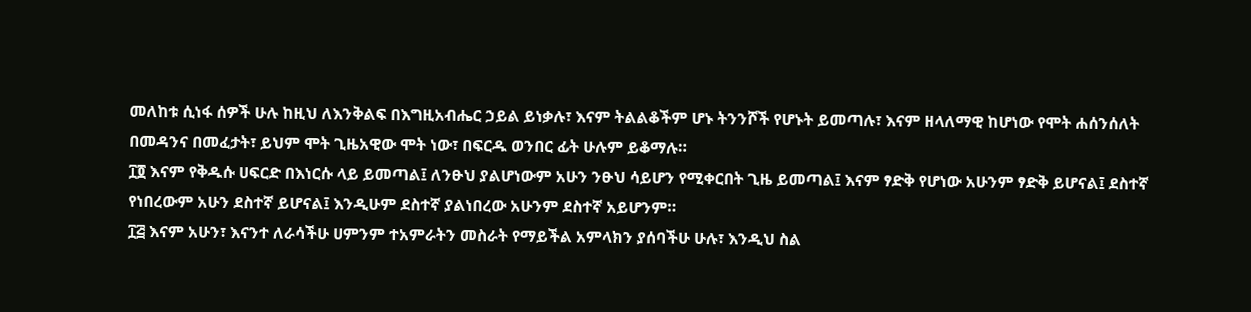መለከቱ ሲነፋ ሰዎች ሁሉ ከዚህ ለእንቅልፍ በእግዚአብሔር ኃይል ይነቃሉ፣ እናም ትልልቆችም ሆኑ ትንንሾች የሆኑት ይመጣሉ፣ እናም ዘላለማዊ ከሆነው የሞት ሐሰንሰለት በመዳንና በመፈታት፣ ይህም ሞት ጊዜአዊው ሞት ነው፣ በፍርዱ ወንበር ፊት ሁሉም ይቆማሉ።
፲፬ እናም የቅዱሱ ሀፍርድ በእነርሱ ላይ ይመጣል፤ ለንፁህ ያልሆነውም አሁን ንፁህ ሳይሆን የሚቀርበት ጊዜ ይመጣል፤ እናም ፃድቅ የሆነው አሁንም ፃድቅ ይሆናል፤ ደስተኛ የነበረውም አሁን ደስተኛ ይሆናል፤ እንዲሁም ደስተኛ ያልነበረው አሁንም ደስተኛ አይሆንም።
፲፭ እናም አሁን፣ እናንተ ለራሳችሁ ሀምንም ተአምራትን መስራት የማይችል አምላክን ያሰባችሁ ሁሉ፣ እንዲህ ስል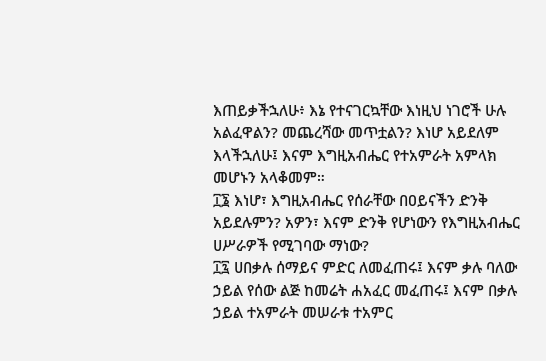እጠይቃችኋለሁ፥ እኔ የተናገርኳቸው እነዚህ ነገሮች ሁሉ አልፈዋልን? መጨረሻው መጥቷልን? እነሆ አይደለም እላችኋለሁ፤ እናም እግዚአብሔር የተአምራት አምላክ መሆኑን አላቆመም።
፲፮ እነሆ፣ እግዚአብሔር የሰራቸው በዐይናችን ድንቅ አይደሉምን? አዎን፣ እናም ድንቅ የሆነውን የእግዚአብሔር ሀሥራዎች የሚገባው ማነው?
፲፯ ሀበቃሉ ሰማይና ምድር ለመፈጠሩ፤ እናም ቃሉ ባለው ኃይል የሰው ልጅ ከመሬት ሐአፈር መፈጠሩ፤ እናም በቃሉ ኃይል ተአምራት መሠራቱ ተአምር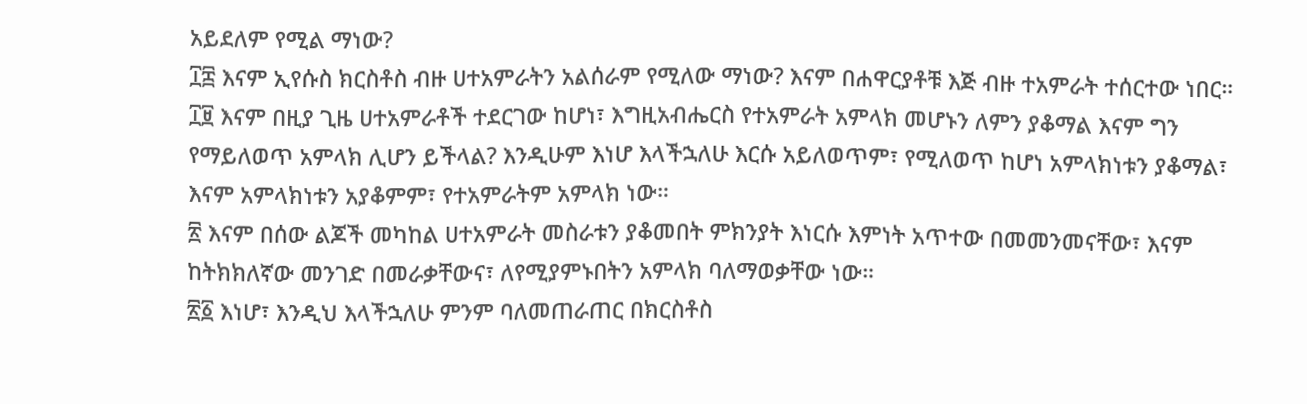አይደለም የሚል ማነው?
፲፰ እናም ኢየሱስ ክርስቶስ ብዙ ሀተአምራትን አልሰራም የሚለው ማነው? እናም በሐዋርያቶቹ እጅ ብዙ ተአምራት ተሰርተው ነበር።
፲፱ እናም በዚያ ጊዜ ሀተአምራቶች ተደርገው ከሆነ፣ እግዚአብሔርስ የተአምራት አምላክ መሆኑን ለምን ያቆማል እናም ግን የማይለወጥ አምላክ ሊሆን ይችላል? እንዲሁም እነሆ እላችኋለሁ እርሱ አይለወጥም፣ የሚለወጥ ከሆነ አምላክነቱን ያቆማል፣ እናም አምላክነቱን አያቆምም፣ የተአምራትም አምላክ ነው።
፳ እናም በሰው ልጆች መካከል ሀተአምራት መስራቱን ያቆመበት ምክንያት እነርሱ እምነት አጥተው በመመንመናቸው፣ እናም ከትክክለኛው መንገድ በመራቃቸውና፣ ለየሚያምኑበትን አምላክ ባለማወቃቸው ነው።
፳፩ እነሆ፣ እንዲህ እላችኋለሁ ምንም ባለመጠራጠር በክርስቶስ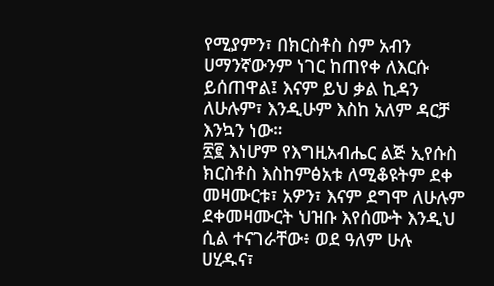የሚያምን፣ በክርስቶስ ስም አብን ሀማንኛውንም ነገር ከጠየቀ ለእርሱ ይሰጠዋል፤ እናም ይህ ቃል ኪዳን ለሁሉም፣ እንዲሁም እስከ አለም ዳርቻ እንኳን ነው።
፳፪ እነሆም የእግዚአብሔር ልጅ ኢየሱስ ክርስቶስ እስከምፅአቱ ለሚቆዩትም ደቀ መዛሙርቱ፣ አዎን፣ እናም ደግሞ ለሁሉም ደቀመዛሙርት ህዝቡ እየሰሙት እንዲህ ሲል ተናገራቸው፥ ወደ ዓለም ሁሉ ሀሂዱና፣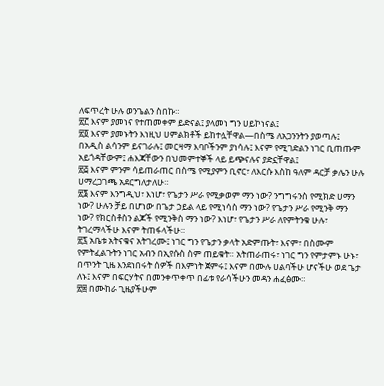ለፍጥረት ሁሉ ወንጌልን ስበኩ።
፳፫ እናም ያመነና የተጠመቀም ይድናል፤ ያላመነ ግን ሀይኮነናል፤
፳፬ እናም ያመኑትን እነዚህ ሀምልክቶች ይከተሏቸዋል—በስሜ ለአጋንንትን ያወጣሉ፤ በአዲስ ልሳንም ይናገራሉ፤ መርዛማ እባቦችንም ያነሳሉ፤ እናም የሚገድልን ነገር ቢጠጡም አይጎዳቸውም፤ ሐእጃቸውን በህመምተኞች ላይ ይጭናሉና ያድኗቸዋል፤
፳፭ እናም ምንም ሳይጠራጠር በስሜ የሚያምን ቢኖር፣ ለእርሱ እስከ ዓለም ዳርቻ ቃሌን ሁሉ ሀማረጋገጫ አደርግለታለሁ።
፳፮ እናም እንግዲህ፣ እነሆ፣ የጌታን ሥራ የሚቃወም ማን ነው? ንግግሩንስ የሚክድ ሀማን ነው? ሁሉን ቻይ በሆነው በጌታ ኃይል ላይ የሚነሳስ ማን ነው? የጌታን ሥራ የሚንቅ ማን ነው? የክርስቶስን ልጆች የሚንቅስ ማን ነው? እነሆ፣ የጌታን ሥራ ለየምትንቁ ሁሉ፣ ትገረማላችሁ እናም ትጠፋላችሁ።
፳፯ አቤቱ አትናቁና አትገረሙ፤ ነገር ግን የጌታን ቃላት አድምጡት፣ እናም፣ በስሙም የምትፈልጉትን ነገር አብን በኢየሱስ ስም ጠይቁት። አትጠራጠሩ፣ ነገር ግን የምታምኑ ሁኑ፣ በጥንት ጊዜ እንደነበሩት ሰዎች በእምነት ጀምሩ፤ እናም በሙሉ ሀልባችሁ ሆናችሁ ወደ ጌታ ለኑ፤ እናም በፍርሃትና በመንቀጥቀጥ በፊቱ የራሳችሁን መዳን ሐፈፅሙ።
፳፰ በሙከራ ጊዜያችሁም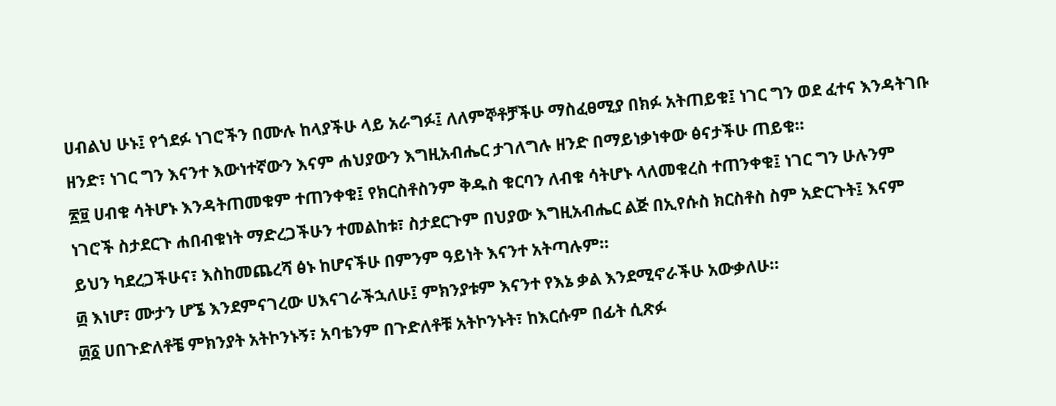ሀብልህ ሁኑ፤ የጎደፉ ነገሮችን በሙሉ ከላያችሁ ላይ አራግፉ፤ ለለምኞቶቻችሁ ማስፈፀሚያ በክፉ አትጠይቁ፤ ነገር ግን ወደ ፈተና እንዳትገቡ ዘንድ፣ ነገር ግን እናንተ እውነተኛውን እናም ሐህያውን እግዚአብሔር ታገለግሉ ዘንድ በማይነቃነቀው ፅናታችሁ ጠይቁ።
፳፱ ሀብቁ ሳትሆኑ እንዳትጠመቁም ተጠንቀቁ፤ የክርስቶስንም ቅዱስ ቁርባን ለብቁ ሳትሆኑ ላለመቁረስ ተጠንቀቁ፤ ነገር ግን ሁሉንም ነገሮች ስታደርጉ ሐበብቁነት ማድረጋችሁን ተመልከቱ፣ ስታደርጉም በህያው እግዚአብሔር ልጅ በኢየሱስ ክርስቶስ ስም አድርጉት፤ እናም ይህን ካደረጋችሁና፣ እስከመጨረሻ ፅኑ ከሆናችሁ በምንም ዓይነት እናንተ አትጣሉም።
፴ እነሆ፣ ሙታን ሆኜ እንደምናገረው ሀእናገራችኋለሁ፤ ምክንያቱም እናንተ የእኔ ቃል እንደሚኖራችሁ አውቃለሁ።
፴፩ ሀበጉድለቶቼ ምክንያት አትኮንኑኝ፣ አባቴንም በጉድለቶቹ አትኮንኑት፣ ከእርሱም በፊት ሲጽፉ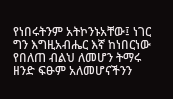የነበሩትንም አትኮንኑአቸው፤ ነገር ግን እግዚአብሔር እኛ ከነበርነው የበለጠ ብልህ ለመሆን ትማሩ ዘንድ ፍፁም አለመሆናችንን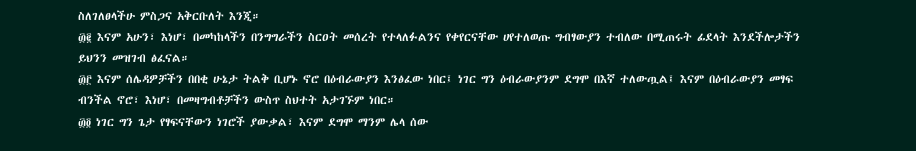ስለገለፀላችሁ ምስጋና አቅርቡለት እንጂ።
፴፪ እናም አሁን፣ እነሆ፣ በመካከላችን በንግግራችን ስርዐት መሰረት የተላለፉልንና የቀየርናቸው ሀየተለወጡ ግብፃውያን ተብለው በሚጠሩት ፊደላት እንደችሎታችን ይህንን መዝገብ ፅፈናል።
፴፫ እናም ሰሌዳዎቻችን በበቂ ሁኔታ ትልቅ ቢሆኑ ኖሮ በዕብራውያን እንፅፈው ነበር፤ ነገር ግን ዕብራውያንም ደግሞ በእኛ ተለውጧል፤ እናም በዕብራውያን መፃፍ ብንችል ኖሮ፣ እነሆ፣ በመዛግብቶቻችን ውስጥ ስህተት አታገኙም ነበር።
፴፬ ነገር ግን ጌታ የፃፍናቸውን ነገሮች ያውቃል፣ እናም ደግሞ ማንም ሌላ ሰው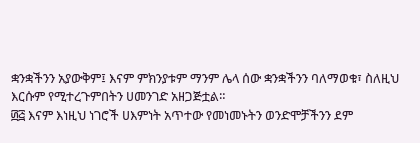ቋንቋችንን አያውቅም፤ እናም ምክንያቱም ማንም ሌላ ሰው ቋንቋችንን ባለማወቁ፣ ስለዚህ እርሱም የሚተረጉምበትን ሀመንገድ አዘጋጅቷል።
፴፭ እናም እነዚህ ነገሮች ሀእምነት አጥተው የመነመኑትን ወንድሞቻችንን ደም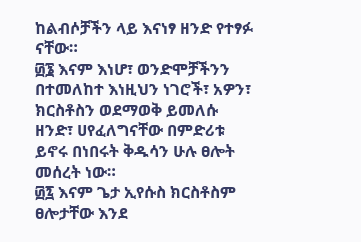ከልብሶቻችን ላይ እናነፃ ዘንድ የተፃፉ ናቸው።
፴፮ እናም እነሆ፣ ወንድሞቻችንን በተመለከተ እነዚህን ነገሮች፣ አዎን፣ ክርስቶስን ወደማወቅ ይመለሱ ዘንድ፣ ሀየፈለግናቸው በምድሪቱ ይኖሩ በነበሩት ቅዱሳን ሁሉ ፀሎት መሰረት ነው።
፴፯ እናም ጌታ ኢየሱስ ክርስቶስም ፀሎታቸው እንደ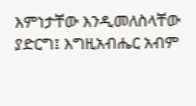እምነታቸው እንዲመለስላቸው ያድርግ፤ እግዚአብሔር አብም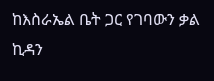ከእስራኤል ቤት ጋር የገባውን ቃል ኪዳን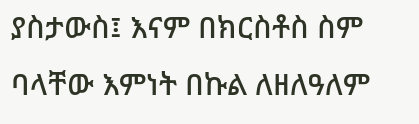ያስታውስ፤ እናም በክርስቶስ ስም ባላቸው እምነት በኩል ለዘለዓለም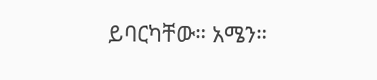ይባርካቸው። አሜን።